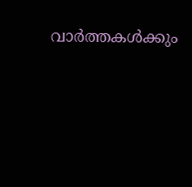വാർത്തകൾക്കും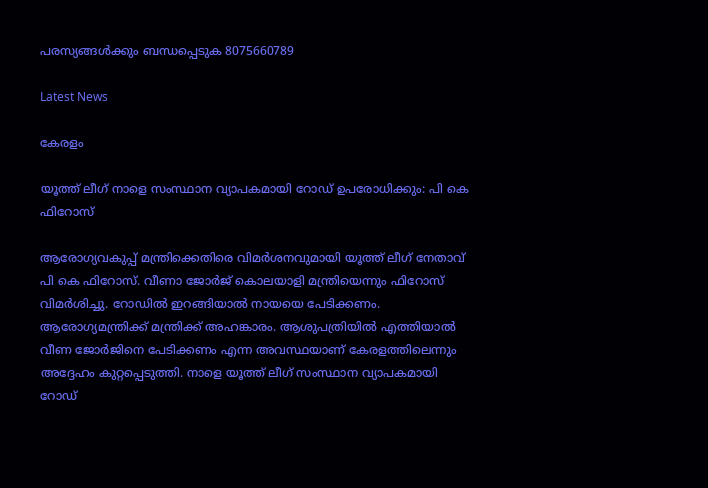പരസ്യങ്ങൾക്കും ബന്ധപ്പെടുക 8075660789

Latest News

കേരളം

യൂത്ത് ലീഗ് നാളെ സംസ്ഥാന വ്യാപകമായി റോഡ് ഉപരോധിക്കും: പി കെ ഫിറോസ്

ആരോഗ്യവകുപ്പ് മന്ത്രിക്കെതിരെ വിമർശനവുമായി യൂത്ത് ലീഗ് നേതാവ് പി കെ ഫിറോസ്. വീണാ ജോർജ് കൊലയാളി മന്ത്രിയെന്നും ഫിറോസ് വിമർശിച്ചു. റോഡിൽ ഇറങ്ങിയാൽ നായയെ പേടിക്കണം. ആരോഗ്യമന്ത്രിക്ക് മന്ത്രിക്ക് അഹങ്കാരം. ആശുപത്രിയിൽ എത്തിയാൽ വീണ ജോർജിനെ പേടിക്കണം എന്ന അവസ്ഥയാണ് കേരളത്തിലെന്നും അദ്ദേഹം കുറ്റപ്പെടുത്തി. നാളെ യൂത്ത് ലീഗ് സംസ്ഥാന വ്യാപകമായി റോഡ്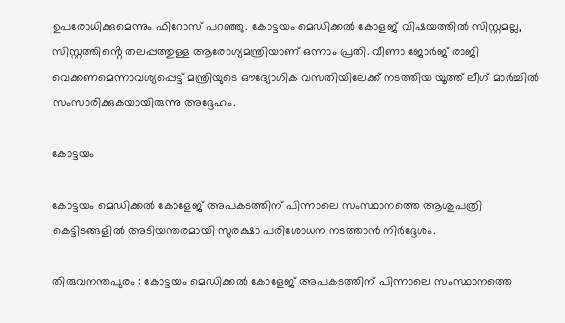ഉപരോധിക്കുമെന്നും ഫിറോസ് പറഞ്ഞു. കോട്ടയം മെഡിക്കൽ കോളജ് വിഷയത്തിൽ സിസ്റ്റമല്ല, സിസ്റ്റത്തിൻ്റെ തലപ്പത്തുള്ള ആരോഗ്യമന്ത്രിയാണ് ഒന്നാം പ്രതി. വീണാ ജോർജ് രാജി വെക്കണമെന്നാവശ്യപ്പെട്ട് മന്ത്രിയുടെ ഔദ്യോഗിക വസതിയിലേക്ക് നടത്തിയ യൂത്ത് ലീഗ് മാർച്ചിൽ സംസാരിക്കുകയായിരുന്നു അദ്ദേഹം.

കോട്ടയം

കോട്ടയം മെഡിക്കൽ കോളേജ് അപകടത്തിന് പിന്നാലെ സംസ്ഥാനത്തെ ആശുപത്രി കെട്ടിടങ്ങളിൽ അടിയന്തരമായി സുരക്ഷാ പരിശോധന നടത്താൻ നിർദ്ദേശം.

തിരുവനന്തപുരം : കോട്ടയം മെഡിക്കൽ കോളേജ് അപകടത്തിന് പിന്നാലെ സംസ്ഥാനത്തെ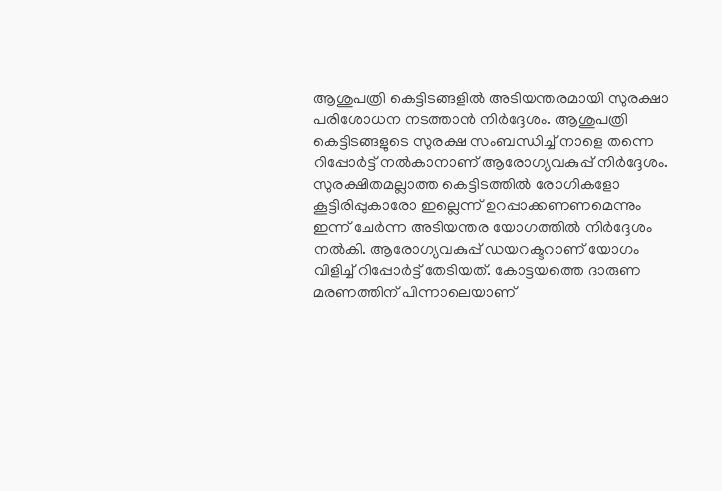ആശുപത്രി കെട്ടിടങ്ങളിൽ അടിയന്തരമായി സുരക്ഷാ പരിശോധന നടത്താൻ നിർദ്ദേശം. ആശുപത്രി കെട്ടിടങ്ങളുടെ സുരക്ഷ സംബന്ധിച്ച് നാളെ തന്നെ റിപ്പോർട്ട് നൽകാനാണ് ആരോഗ്യവകുപ്പ് നിർദ്ദേശം. സുരക്ഷിതമല്ലാത്ത കെട്ടിടത്തിൽ രോഗികളോ കൂട്ടിരിപ്പുകാരോ ഇല്ലെന്ന് ഉറപ്പാക്കണണമെന്നും ഇന്ന് ചേർന്ന അടിയന്തര യോഗത്തിൽ നിർദ്ദേശം നൽകി. ആരോഗ്യവകുപ്പ് ഡയറക്ടറാണ് യോഗം വിളിച്ച് റിപ്പോർട്ട് തേടിയത്. കോട്ടയത്തെ ദാരുണ മരണത്തിന് പിന്നാലെയാണ്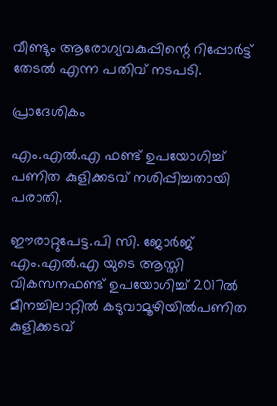വീണ്ടും ആരോഗ്യവകുപ്പിന്റെ റിപ്പോർട്ട് തേടൽ എന്ന പതിവ് നടപടി.

പ്രാദേശികം

എം.എൽ.എ ഫണ്ട് ഉപയോഗിച്ച് പണിത കുളിക്കടവ് നശിപ്പിച്ചതായി പരാതി.

ഈരാറ്റുപേട്ട.പി സി. ജോർജ് എം.എൽ.എ യുടെ ആസ്തി വികസനഫണ്ട് ഉപയോഗിച്ച് 2017ൽ മീനച്ചിലാറ്റിൽ കടുവാമൂഴിയിൽപണിത കുളിക്കടവ്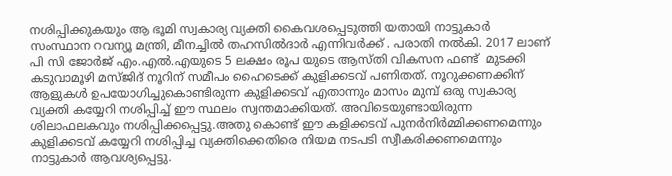നശിപ്പിക്കുകയും ആ ഭൂമി സ്വകാര്യ വ്യക്തി കൈവശപ്പെടുത്തി യതായി നാട്ടുകാർ സംസ്ഥാന റവന്യൂ മന്ത്രി, മീനച്ചിൽ തഹസിൽദാർ എന്നിവർക്ക് . പരാതി നൽകി. 2017 ലാണ് പി സി ജോർജ് എം.എൽ.എയുടെ 5 ലക്ഷം രൂപ യുടെ ആസ്തി വികസന ഫണ്ട്  മുടക്കി കടുവാമൂഴി മസ്ജിദ് നൂറിന് സമീപം ഹൈടെക്ക് കുളിക്കടവ് പണിതത്. നൂറുക്കണക്കിന് ആളുകൾ ഉപയോഗിച്ചുകൊണ്ടിരുന്ന കുളിക്കടവ് എതാന്നും മാസം മുമ്പ് ഒരു സ്വകാര്യ വ്യക്തി കയ്യേറി നശിപ്പിച്ച് ഈ സ്ഥലം സ്വന്തമാക്കിയത്. അവിടെയുണ്ടായിരുന്ന ശിലാഫലകവും നശിപ്പിക്കപ്പെട്ടു.അതു കൊണ്ട് ഈ കളിക്കടവ് പുനർനിർമ്മിക്കണമെന്നും കുളിക്കടവ് കയ്യേറി നശിപ്പിച്ച വ്യക്തിക്കെതിരെ നിയമ നടപടി സ്വീകരിക്കണമെന്നും നാട്ടുകാർ ആവശ്യപ്പെട്ടു.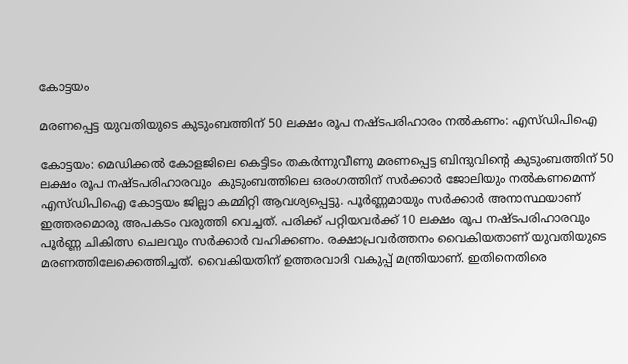കോട്ടയം

മരണപ്പെട്ട യുവതിയുടെ കുടുംബത്തിന് 50 ലക്ഷം രൂപ നഷ്ടപരിഹാരം നൽകണം: എസ്ഡിപിഐ

കോട്ടയം: മെഡിക്കൽ കോളജിലെ കെട്ടിടം തകർന്നുവീണു മരണപ്പെട്ട ബിന്ദുവിന്റെ കുടുംബത്തിന് 50 ലക്ഷം രൂപ നഷ്ടപരിഹാരവും  കുടുംബത്തിലെ ഒരംഗത്തിന് സർക്കാർ ജോലിയും നൽകണമെന്ന് എസ്ഡിപിഐ കോട്ടയം ജില്ലാ കമ്മിറ്റി ആവശ്യപ്പെട്ടു. പൂർണ്ണമായും സർക്കാർ അനാസ്ഥയാണ് ഇത്തരമൊരു അപകടം വരുത്തി വെച്ചത്. പരിക്ക് പറ്റിയവർക്ക് 10 ലക്ഷം രൂപ നഷ്ടപരിഹാരവും പൂർണ്ണ ചികിത്സ ചെലവും സർക്കാർ വഹിക്കണം. രക്ഷാപ്രവർത്തനം വൈകിയതാണ് യുവതിയുടെ മരണത്തിലേക്കെത്തിച്ചത്. വൈകിയതിന് ഉത്തരവാദി വകുപ്പ് മന്ത്രിയാണ്. ഇതിനെതിരെ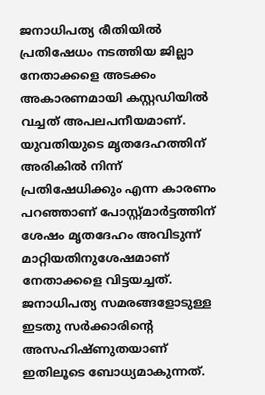ജനാധിപത്യ രീതിയിൽ പ്രതിഷേധം നടത്തിയ ജില്ലാ നേതാക്കളെ അടക്കം അകാരണമായി കസ്റ്റഡിയിൽ വച്ചത് അപലപനീയമാണ്. യുവതിയുടെ മൃതദേഹത്തിന് അരികിൽ നിന്ന് പ്രതിഷേധിക്കും എന്ന കാരണം പറഞ്ഞാണ് പോസ്റ്റ്മാർട്ടത്തിന് ശേഷം മൃതദേഹം അവിടുന്ന് മാറ്റിയതിനുശേഷമാണ് നേതാക്കളെ വിട്ടയച്ചത്. ജനാധിപത്യ സമരങ്ങളോടുള്ള ഇടതു സർക്കാരിന്റെ അസഹിഷ്ണുതയാണ് ഇതിലൂടെ ബോധ്യമാകുന്നത്.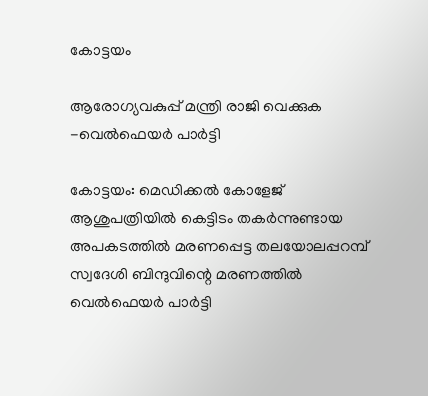കോട്ടയം

ആരോഗ്യവകുപ്പ് മന്ത്രി രാജി വെക്കുക -വെൽഫെയർ പാർട്ടി

കോട്ടയം: മെഡിക്കൽ കോളേജ് ആശുപത്രിയിൽ കെട്ടിടം തകർന്നുണ്ടായ അപകടത്തിൽ മരണപ്പെട്ട തലയോലപ്പറമ്പ് സ്വദേശി ബിന്ദുവിന്റെ മരണത്തിൽ വെൽഫെയർ പാർട്ടി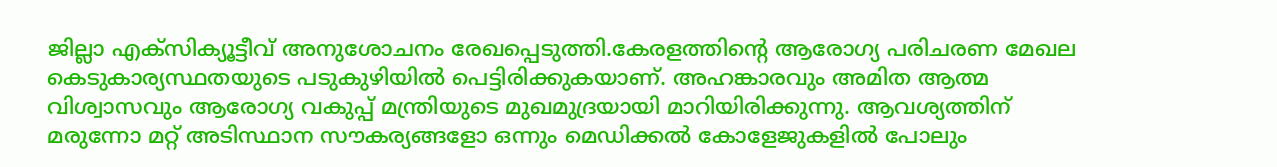ജില്ലാ എക്സിക്യൂട്ടീവ് അനുശോചനം രേഖപ്പെടുത്തി.കേരളത്തിന്റെ ആരോഗ്യ പരിചരണ മേഖല കെടുകാര്യസ്ഥതയുടെ പടുകുഴിയിൽ പെട്ടിരിക്കുകയാണ്. അഹങ്കാരവും അമിത ആത്മ വിശ്വാസവും ആരോഗ്യ വകുപ്പ് മന്ത്രിയുടെ മുഖമുദ്രയായി മാറിയിരിക്കുന്നു. ആവശ്യത്തിന് മരുന്നോ മറ്റ് അടിസ്ഥാന സൗകര്യങ്ങളോ ഒന്നും മെഡിക്കൽ കോളേജുകളിൽ പോലും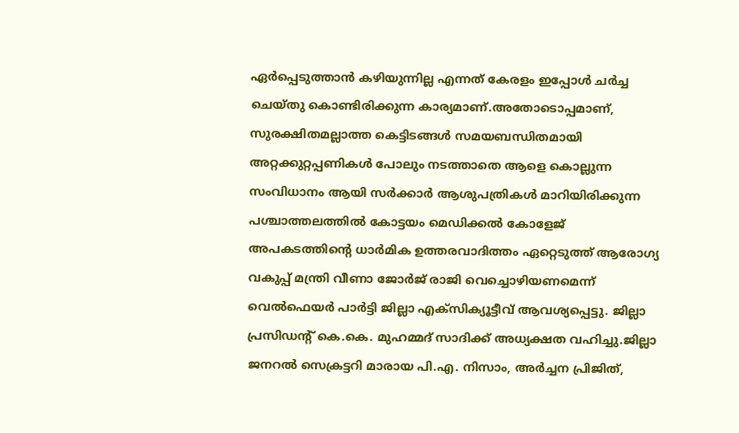ഏർപ്പെടുത്താൻ കഴിയുന്നില്ല എന്നത് കേരളം ഇപ്പോൾ ചർച്ച ചെയ്തു കൊണ്ടിരിക്കുന്ന കാര്യമാണ്.അതോടൊപ്പമാണ്, സുരക്ഷിതമല്ലാത്ത കെട്ടിടങ്ങൾ സമയബന്ധിതമായി അറ്റക്കുറ്റപ്പണികൾ പോലും നടത്താതെ ആളെ കൊല്ലുന്ന സംവിധാനം ആയി സർക്കാർ ആശുപത്രികൾ മാറിയിരിക്കുന്ന പശ്ചാത്തലത്തിൽ കോട്ടയം മെഡിക്കൽ കോളേജ് അപകടത്തിന്റെ ധാർമിക ഉത്തരവാദിത്തം ഏറ്റെടുത്ത് ആരോഗ്യ വകുപ്പ് മന്ത്രി വീണാ ജോർജ് രാജി വെച്ചൊഴിയണമെന്ന് വെൽഫെയർ പാർട്ടി ജില്ലാ എക്സിക്യൂട്ടീവ് ആവശ്യപ്പെട്ടു. ജില്ലാ പ്രസിഡന്റ് കെ.കെ. മുഹമ്മദ്‌ സാദിക്ക് അധ്യക്ഷത വഹിച്ചു.ജില്ലാ ജനറൽ സെക്രട്ടറി മാരായ പി.എ. നിസാം, അർച്ചന പ്രിജിത്,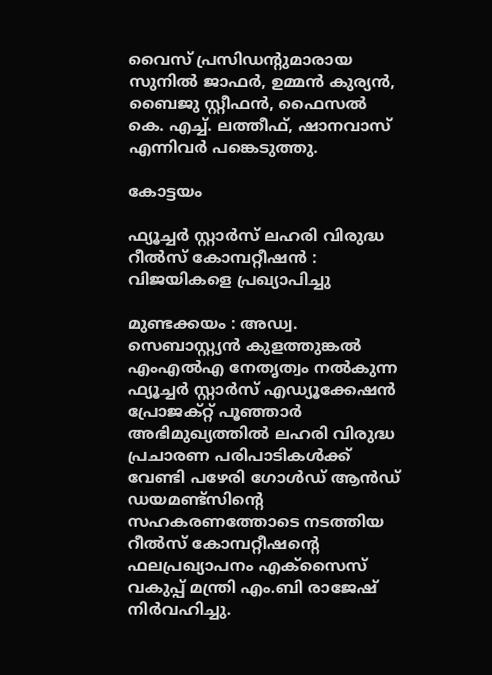വൈസ് പ്രസിഡന്റുമാരായ സുനിൽ ജാഫർ, ഉമ്മൻ കുര്യൻ, ബൈജു സ്റ്റീഫൻ, ഫൈസൽ കെ. എച്ച്. ലത്തീഫ്, ഷാനവാസ്‌ എന്നിവർ പങ്കെടുത്തു.

കോട്ടയം

ഫ്യൂച്ചർ സ്റ്റാർസ് ലഹരി വിരുദ്ധ റീൽസ് കോമ്പറ്റീഷൻ : വിജയികളെ പ്രഖ്യാപിച്ചു

മുണ്ടക്കയം : അഡ്വ. സെബാസ്റ്റ്യൻ കുളത്തുങ്കൽ എംഎൽഎ നേതൃത്വം നൽകുന്ന ഫ്യൂച്ചർ സ്റ്റാർസ് എഡ്യൂക്കേഷൻ പ്രോജക്റ്റ് പൂഞ്ഞാർ അഭിമുഖ്യത്തിൽ ലഹരി വിരുദ്ധ പ്രചാരണ പരിപാടികൾക്ക് വേണ്ടി പഴേരി ഗോൾഡ് ആൻഡ് ഡയമണ്ട്സിന്റെ സഹകരണത്തോടെ നടത്തിയ റീൽസ് കോമ്പറ്റീഷന്റെ ഫലപ്രഖ്യാപനം എക്സൈസ് വകുപ്പ് മന്ത്രി എം.ബി രാജേഷ് നിർവഹിച്ചു.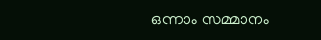ഒന്നാം സമ്മാനം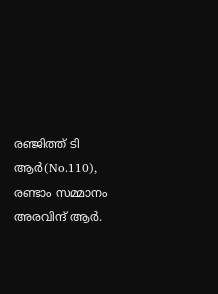രഞ്ജിത്ത് ടി ആർ(No.110), രണ്ടാം സമ്മാനം അരവിന്ദ് ആർ.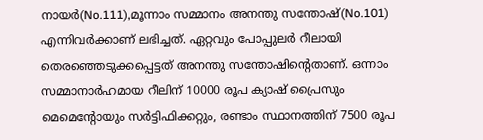നായർ(No.111),മൂന്നാം സമ്മാനം അനന്തു സന്തോഷ്(No.101) എന്നിവർക്കാണ് ലഭിച്ചത്. ഏറ്റവും പോപ്പുലർ റീലായി തെരഞ്ഞെടുക്കപ്പെട്ടത് അനന്തു സന്തോഷിന്റെതാണ്. ഒന്നാം സമ്മാനാർഹമായ റീലിന് 10000 രൂപ ക്യാഷ് പ്രൈസും മെമെന്റോയും സർട്ടിഫിക്കറ്റും, രണ്ടാം സ്ഥാനത്തിന് 7500 രൂപ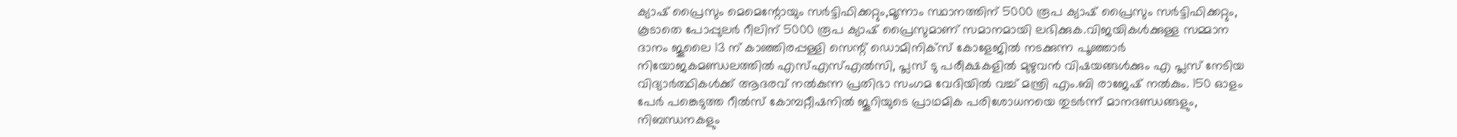ക്യാഷ് പ്രൈസും മെമെന്റോയും സർട്ടിഫിക്കറ്റും,മൂന്നാം സ്ഥാനത്തിന് 5000 രൂപ ക്യാഷ് പ്രൈസും സർട്ടിഫിക്കറ്റും, കൂടാതെ പോപ്പുലർ റീലിന് 5000 രൂപ ക്യാഷ് പ്രൈസുമാണ് സമാനമായി ലഭിക്കുക.വിജയികൾക്കുള്ള സമ്മാന ദാനം ജൂലൈ 13 ന് കാഞ്ഞിരപ്പള്ളി സെന്റ് ഡൊമിനിക്സ് കോളേജിൽ നടക്കുന്ന പൂഞ്ഞാർ നിയോജകമണ്ഡലത്തിൽ എസ്‌എസ്എൽസി, പ്ലസ് ടു പരീക്ഷകളിൽ മുഴുവൻ വിഷയങ്ങൾക്കും എ പ്ലസ് നേടിയ വിദ്യാർത്ഥികൾക്ക് ആദരവ് നൽകുന്ന പ്രതിഭാ സംഗമ വേദിയിൽ വച്ച് മന്ത്രി എം.ബി രാജേഷ് നൽകും. 150 ഓളം പേർ പങ്കെടുത്ത റീൽസ് കോമ്പറ്റീഷനിൽ ജൂറിയുടെ പ്രാഥമിക പരിശോധനയെ തുടർന്ന് മാനദണ്ഡങ്ങളും, നിബന്ധനകളും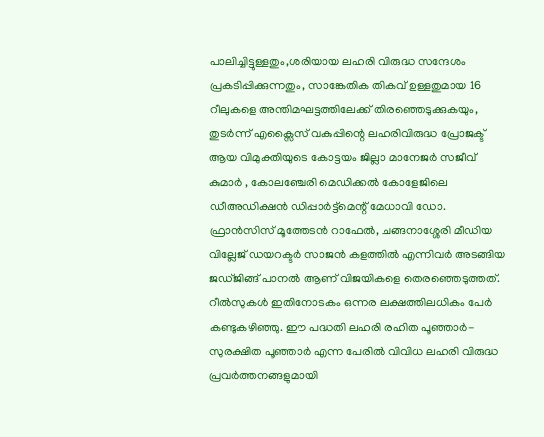പാലിച്ചിട്ടുള്ളതും,ശരിയായ ലഹരി വിരുദ്ധ സന്ദേശം പ്രകടിപ്പിക്കുന്നതും, സാങ്കേതിക തികവ് ഉള്ളതുമായ 16 റീലുകളെ അന്തിമഘട്ടത്തിലേക്ക് തിരഞ്ഞെടുക്കുകയും, തുടർന്ന് എക്സൈസ് വകുപ്പിന്റെ ലഹരിവിരുദ്ധ പ്രോജക്ട് ആയ വിമുക്തിയുടെ കോട്ടയം ജില്ലാ മാനേജർ സജീവ് കുമാർ , കോലഞ്ചേരി മെഡിക്കൽ കോളേജിലെ ഡീഅഡിക്ഷൻ ഡിപ്പാർട്ട്മെന്റ് മേധാവി ഡോ. ഫ്രാൻസിസ് മൂത്തേടൻ റാഫേൽ, ചങ്ങനാശ്ശേരി മീഡിയ വില്ലേജ് ഡയറക്ടർ സാജൻ കളത്തിൽ എന്നിവർ അടങ്ങിയ ജഡ്ജിങ്ങ് പാനൽ ആണ് വിജയികളെ തെരഞ്ഞെടുത്തത്. റീൽസുകൾ ഇതിനോടകം ഒന്നര ലക്ഷത്തിലധികം പേർ കണ്ടുകഴിഞ്ഞു. ഈ പദ്ധതി ലഹരി രഹിത പൂഞ്ഞാർ- സുരക്ഷിത പൂഞ്ഞാർ എന്ന പേരിൽ വിവിധ ലഹരി വിരുദ്ധ പ്രവർത്തനങ്ങളുമായി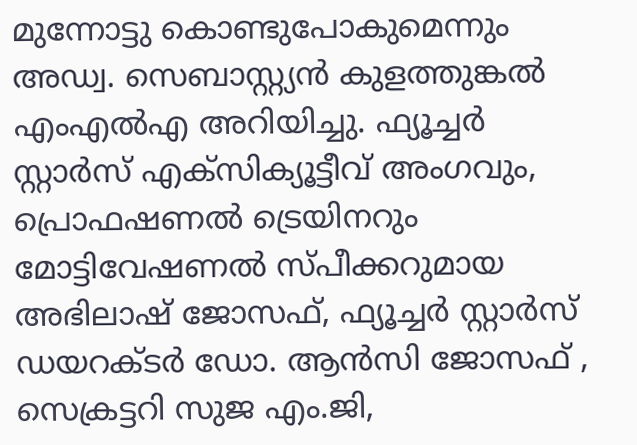മുന്നോട്ടു കൊണ്ടുപോകുമെന്നും അഡ്വ. സെബാസ്റ്റ്യൻ കുളത്തുങ്കൽ എംഎൽഎ അറിയിച്ചു. ഫ്യൂച്ചർ സ്റ്റാർസ് എക്സിക്യൂട്ടീവ് അംഗവും, പ്രൊഫഷണൽ ട്രെയിനറും മോട്ടിവേഷണൽ സ്പീക്കറുമായ അഭിലാഷ് ജോസഫ്, ഫ്യൂച്ചർ സ്റ്റാർസ് ഡയറക്ടർ ഡോ. ആൻസി ജോസഫ് , സെക്രട്ടറി സുജ എം.ജി,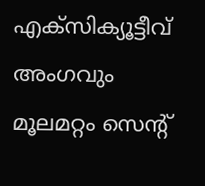എക്സിക്യൂട്ടീവ് അംഗവും മൂലമറ്റം സെന്റ്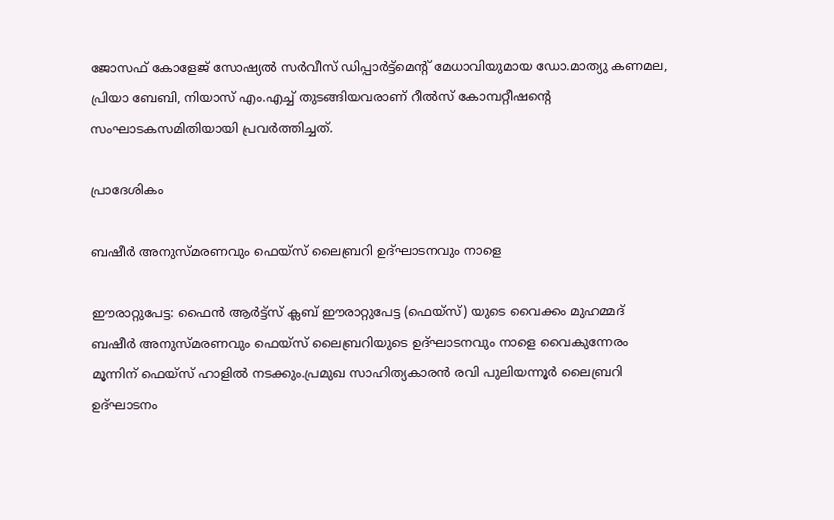ജോസഫ് കോളേജ് സോഷ്യൽ സർവീസ് ഡിപ്പാർട്ട്മെന്റ് മേധാവിയുമായ ഡോ.മാത്യു കണമല, പ്രിയാ ബേബി, നിയാസ് എം.എച്ച് തുടങ്ങിയവരാണ് റീൽസ് കോമ്പറ്റീഷന്റെ സംഘാടകസമിതിയായി പ്രവർത്തിച്ചത്.

പ്രാദേശികം

ബഷീർ അനുസ്മരണവും ഫെയ്സ് ലൈബ്രറി ഉദ്ഘാടനവും നാളെ

ഈരാറ്റുപേട്ട: ഫൈൻ ആർട്ട്സ് ക്ലബ് ഈരാറ്റുപേട്ട (ഫെയ്സ്) യുടെ വൈക്കം മുഹമ്മദ് ബഷീർ അനുസ്മരണവും ഫെയ്സ് ലൈബ്രറിയുടെ ഉദ്ഘാടനവും നാളെ വൈകുന്നേരം മൂന്നിന് ഫെയ്സ് ഹാളിൽ നടക്കും.പ്രമുഖ സാഹിത്യകാരൻ രവി പുലിയന്നൂർ ലൈബ്രറി ഉദ്ഘാടനം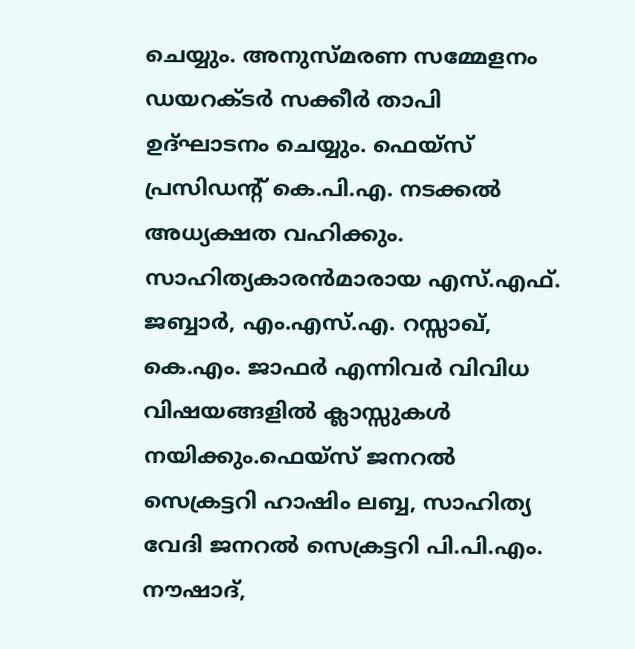ചെയ്യും. അനുസ്മരണ സമ്മേളനം ഡയറക്ടർ സക്കീർ താപി ഉദ്ഘാടനം ചെയ്യും. ഫെയ്സ് പ്രസിഡന്റ് കെ.പി.എ. നടക്കൽ അധ്യക്ഷത വഹിക്കും. സാഹിത്യകാരൻമാരായ എസ്.എഫ്. ജബ്ബാർ, എം.എസ്.എ. റസ്സാഖ്, കെ.എം. ജാഫർ എന്നിവർ വിവിധ വിഷയങ്ങളിൽ ക്ലാസ്സുകൾ നയിക്കും.ഫെയ്സ് ജനറൽ സെക്രട്ടറി ഹാഷിം ലബ്ബ, സാഹിത്യ വേദി ജനറൽ സെക്രട്ടറി പി.പി.എം. നൗഷാദ്,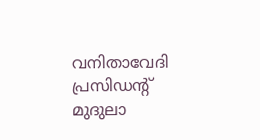വനിതാവേദി പ്രസിഡന്റ് മുദുലാ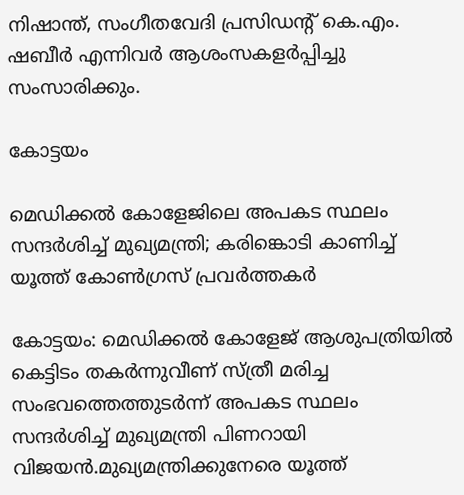നിഷാന്ത്, സംഗീതവേദി പ്രസിഡന്റ് കെ.എം. ഷബീർ എന്നിവർ ആശംസകളർപ്പിച്ചു സംസാരിക്കും.

കോട്ടയം

മെഡിക്കൽ കോളേജിലെ അപകട സ്ഥലം സന്ദർശിച്ച് മുഖ്യമന്ത്രി; കരിങ്കൊടി കാണിച്ച് യൂത്ത് കോൺഗ്രസ് പ്രവർത്തകർ

കോട്ടയം: മെഡിക്കൽ കോളേജ് ആശുപത്രിയിൽ കെട്ടിടം തകർന്നുവീണ് സ്ത്രീ മരിച്ച സംഭവത്തെത്തുടർന്ന് അപകട സ്ഥലം സന്ദർശിച്ച് മുഖ്യമന്ത്രി പിണറായി വിജയൻ.മുഖ്യമന്ത്രിക്കുനേരെ യൂത്ത്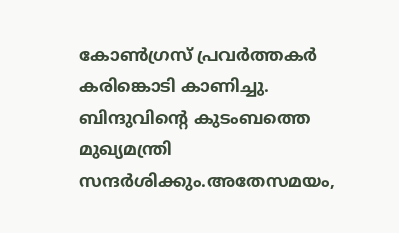കോൺഗ്രസ് പ്രവർത്തകർ കരിങ്കൊടി കാണിച്ചു. ബിന്ദുവിന്റെ കുടംബത്തെ മുഖ്യമന്ത്രി സന്ദർശിക്കും.അതേസമയം,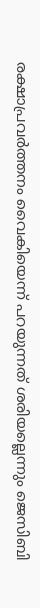രക്ഷാപ്രവർത്തനം വൈകിയെന്ന് പറയുന്നത് ശരിയല്ലെന്നും ജെസിബി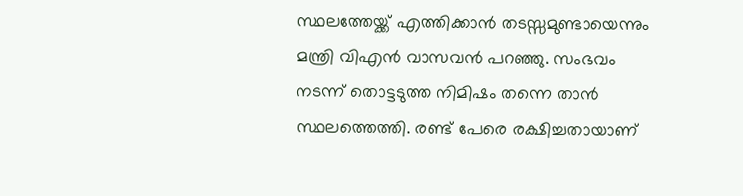സ്ഥലത്തേയ്ക്ക് എത്തിക്കാൻ തടസ്സമുണ്ടായെന്നും മന്ത്രി വിഎൻ വാസവൻ പറഞ്ഞു. സംഭവം നടന്ന് തൊട്ടടുത്ത നിമിഷം തന്നെ താൻ സ്ഥലത്തെത്തി. രണ്ട് പേരെ രക്ഷിച്ചതായാണ്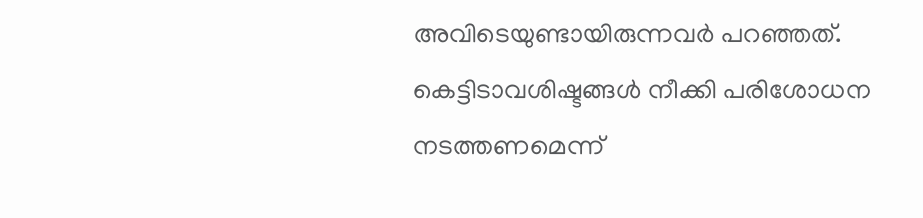അവിടെയുണ്ടായിരുന്നവർ പറഞ്ഞത്. കെട്ടിടാവശിഷ്ടങ്ങൾ നീക്കി പരിശോധന നടത്തണമെന്ന്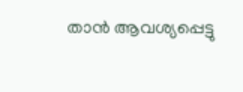താൻ ആവശ്യപ്പെട്ടു